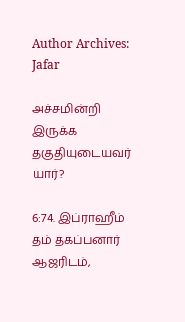Author Archives: Jafar

அச்சமின்றி இருக்க தகுதியுடையவர் யார்?

6:74. இப்ராஹீம் தம் தகப்பனார் ஆஜரிடம்,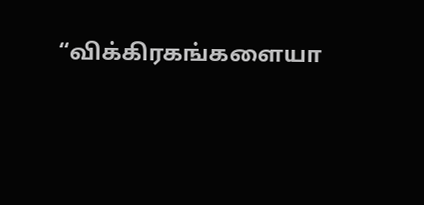“விக்கிரகங்களையா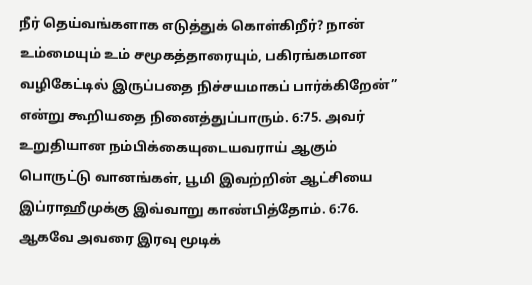நீர் தெய்வங்களாக எடுத்துக் கொள்கிறீர்? நான் உம்மையும் உம் சமூகத்தாரையும், பகிரங்கமான வழிகேட்டில் இருப்பதை நிச்சயமாகப் பார்க்கிறேன்” என்று கூறியதை நினைத்துப்பாரும். 6:75. அவர் உறுதியான நம்பிக்கையுடையவராய் ஆகும் பொருட்டு வானங்கள், பூமி இவற்றின் ஆட்சியை இப்ராஹீமுக்கு இவ்வாறு காண்பித்தோம். 6:76. ஆகவே அவரை இரவு மூடிக்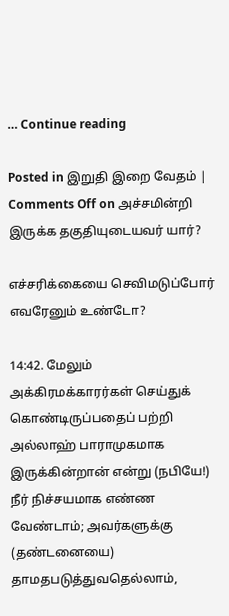… Continue reading

Posted in இறுதி இறை வேதம் | Comments Off on அச்சமின்றி இருக்க தகுதியுடையவர் யார்?

எச்சரிக்கையை செவிமடுப்போர் எவரேனும் உண்டோ?

14:42. மேலும் அக்கிரமக்காரர்கள் செய்துக் கொண்டிருப்பதைப் பற்றி அல்லாஹ் பாராமுகமாக இருக்கின்றான் என்று (நபியே!) நீர் நிச்சயமாக எண்ண வேண்டாம்; அவர்களுக்கு (தண்டனையை) தாமதபடுத்துவதெல்லாம்,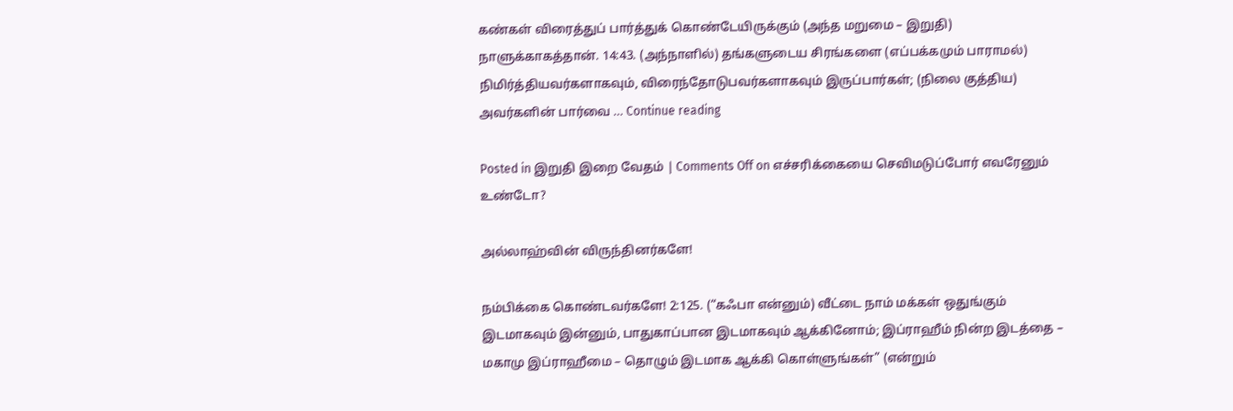கண்கள் விரைத்துப் பார்த்துக் கொண்டேயிருக்கும் (அந்த மறுமை – இறுதி) நாளுக்காகத்தான். 14:43. (அந்நாளில்) தங்களுடைய சிரங்களை (எப்பக்கமும் பாராமல்) நிமிர்த்தியவர்களாகவும், விரைந்தோடுபவர்களாகவும் இருப்பார்கள்; (நிலை குத்திய) அவர்களின் பார்வை … Continue reading

Posted in இறுதி இறை வேதம் | Comments Off on எச்சரிக்கையை செவிமடுப்போர் எவரேனும் உண்டோ?

அல்லாஹ்வின் விருந்தினர்களே!

நம்பிக்கை கொண்டவர்களே! 2:125. (“கஃபா என்னும்) வீட்டை நாம் மக்கள் ஒதுங்கும் இடமாகவும் இன்னும், பாதுகாப்பான இடமாகவும் ஆக்கினோம்; இப்ராஹீம் நின்ற இடத்தை – மகாமு இப்ராஹீமை – தொழும் இடமாக ஆக்கி கொள்ளுங்கள்” (என்றும்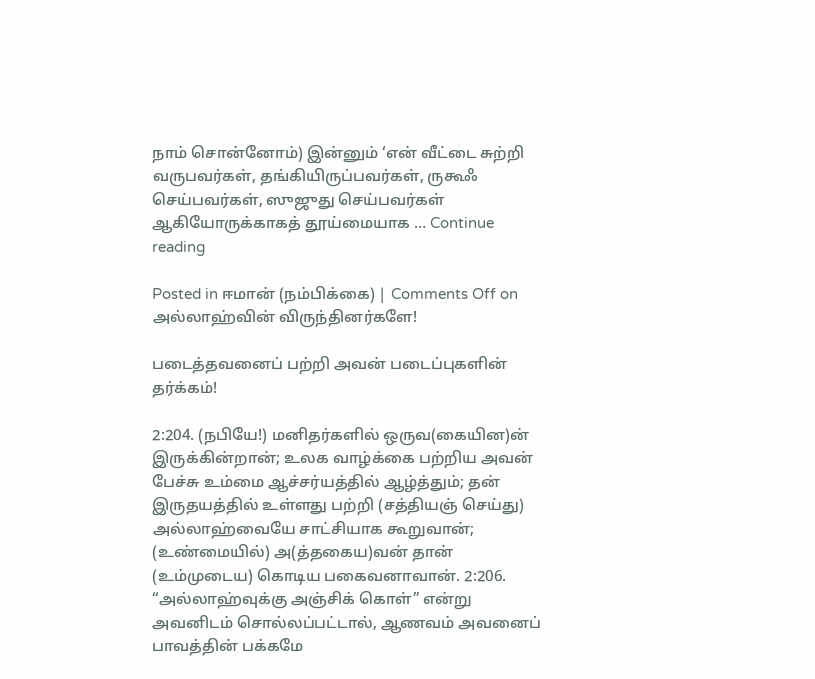நாம் சொன்னோம்) இன்னும் ‘என் வீட்டை சுற்றி வருபவர்கள், தங்கியிருப்பவர்கள், ருகூஃ செய்பவர்கள், ஸுஜுது செய்பவர்கள் ஆகியோருக்காகத் தூய்மையாக … Continue reading

Posted in ஈமான் (நம்பிக்கை) | Comments Off on அல்லாஹ்வின் விருந்தினர்களே!

படைத்தவனைப் பற்றி அவன் படைப்புகளின் தர்க்கம்!

2:204. (நபியே!) மனிதர்களில் ஒருவ(கையின)ன் இருக்கின்றான்; உலக வாழ்க்கை பற்றிய அவன் பேச்சு உம்மை ஆச்சர்யத்தில் ஆழ்த்தும்; தன் இருதயத்தில் உள்ளது பற்றி (சத்தியஞ் செய்து) அல்லாஹ்வையே சாட்சியாக கூறுவான்; (உண்மையில்) அ(த்தகைய)வன் தான் (உம்முடைய) கொடிய பகைவனாவான். 2:206. “அல்லாஹ்வுக்கு அஞ்சிக் கொள்” என்று அவனிடம் சொல்லப்பட்டால், ஆணவம் அவனைப் பாவத்தின் பக்கமே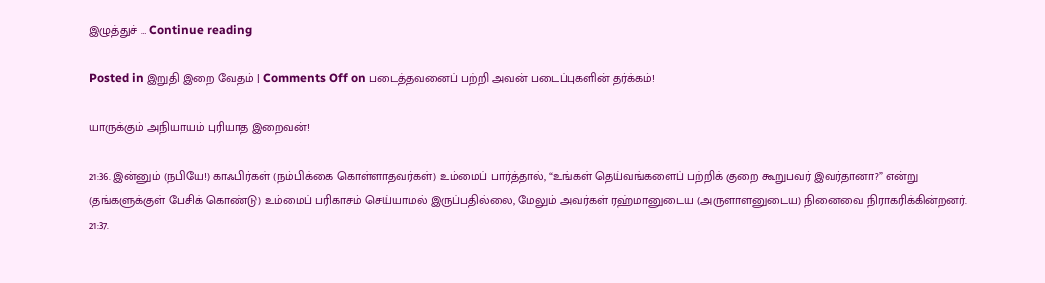இழுத்துச் … Continue reading

Posted in இறுதி இறை வேதம் | Comments Off on படைத்தவனைப் பற்றி அவன் படைப்புகளின் தர்க்கம்!

யாருக்கும் அநியாயம் புரியாத இறைவன்!

21:36. இன்னும் (நபியே!) காஃபிர்கள் (நம்பிக்கை கொள்ளாதவர்கள்) உம்மைப் பார்த்தால், “உங்கள் தெய்வங்களைப் பற்றிக் குறை கூறுபவர் இவர்தானா?” என்று (தங்களுக்குள் பேசிக் கொண்டு) உம்மைப் பரிகாசம் செய்யாமல் இருப்பதில்லை, மேலும் அவர்கள் ரஹ்மானுடைய (அருளாளனுடைய) நினைவை நிராகரிக்கின்றனர். 21:37.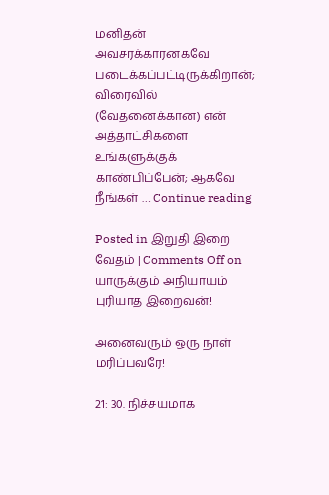மனிதன் அவசரக்காரனகவே படைக்கப்பட்டிருக்கிறான்; விரைவில் (வேதனைக்கான) என் அத்தாட்சிகளை உங்களுக்குக் காண்பிப்பேன்; ஆகவே நீங்கள் … Continue reading

Posted in இறுதி இறை வேதம் | Comments Off on யாருக்கும் அநியாயம் புரியாத இறைவன்!

அனைவரும் ஒரு நாள் மரிப்பவரே!

21: 30. நிச்சயமாக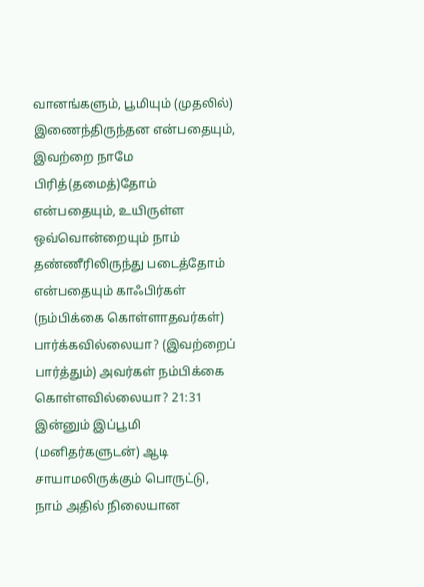வானங்களும், பூமியும் (முதலில்) இணைந்திருந்தன என்பதையும், இவற்றை நாமே பிரித்(தமைத்)தோம் என்பதையும், உயிருள்ள ஒவ்வொன்றையும் நாம் தண்ணீரிலிருந்து படைத்தோம் என்பதையும் காஃபிர்கள் (நம்பிக்கை கொள்ளாதவர்கள்) பார்க்கவில்லையா? (இவற்றைப் பார்த்தும்) அவர்கள் நம்பிக்கை கொள்ளவில்லையா? 21:31 இன்னும் இப்பூமி (மனிதர்களுடன்) ஆடி சாயாமலிருக்கும் பொருட்டு, நாம் அதில் நிலையான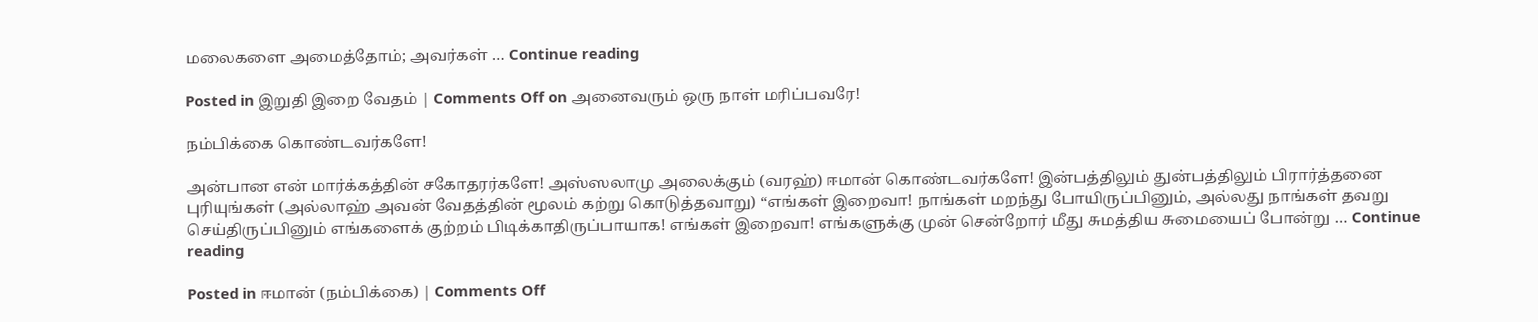மலைகளை அமைத்தோம்; அவர்கள் … Continue reading

Posted in இறுதி இறை வேதம் | Comments Off on அனைவரும் ஒரு நாள் மரிப்பவரே!

நம்பிக்கை கொண்டவர்களே!

அன்பான என் மார்க்கத்தின் சகோதரர்களே! அஸ்ஸலாமு அலைக்கும் (வரஹ்) ஈமான் கொண்டவர்களே! இன்பத்திலும் துன்பத்திலும் பிரார்த்தனை புரியுங்கள் (அல்லாஹ் அவன் வேதத்தின் மூலம் கற்று கொடுத்தவாறு) “எங்கள் இறைவா! நாங்கள் மறந்து போயிருப்பினும், அல்லது நாங்கள் தவறு செய்திருப்பினும் எங்களைக் குற்றம் பிடிக்காதிருப்பாயாக! எங்கள் இறைவா! எங்களுக்கு முன் சென்றோர் மீது சுமத்திய சுமையைப் போன்று … Continue reading

Posted in ஈமான் (நம்பிக்கை) | Comments Off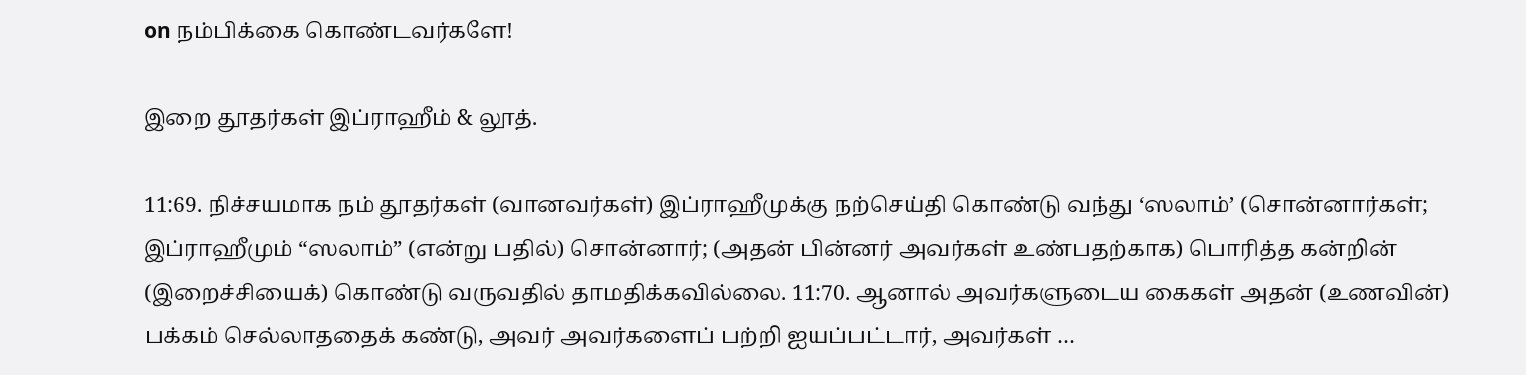on நம்பிக்கை கொண்டவர்களே!

இறை தூதர்கள் இப்ராஹீம் & லூத்.

11:69. நிச்சயமாக நம் தூதர்கள் (வானவர்கள்) இப்ராஹீமுக்கு நற்செய்தி கொண்டு வந்து ‘ஸலாம்’ (சொன்னார்கள்; இப்ராஹீமும் “ஸலாம்” (என்று பதில்) சொன்னார்; (அதன் பின்னர் அவர்கள் உண்பதற்காக) பொரித்த கன்றின் (இறைச்சியைக்) கொண்டு வருவதில் தாமதிக்கவில்லை. 11:70. ஆனால் அவர்களுடைய கைகள் அதன் (உணவின்) பக்கம் செல்லாததைக் கண்டு, அவர் அவர்களைப் பற்றி ஐயப்பட்டார், அவர்கள் …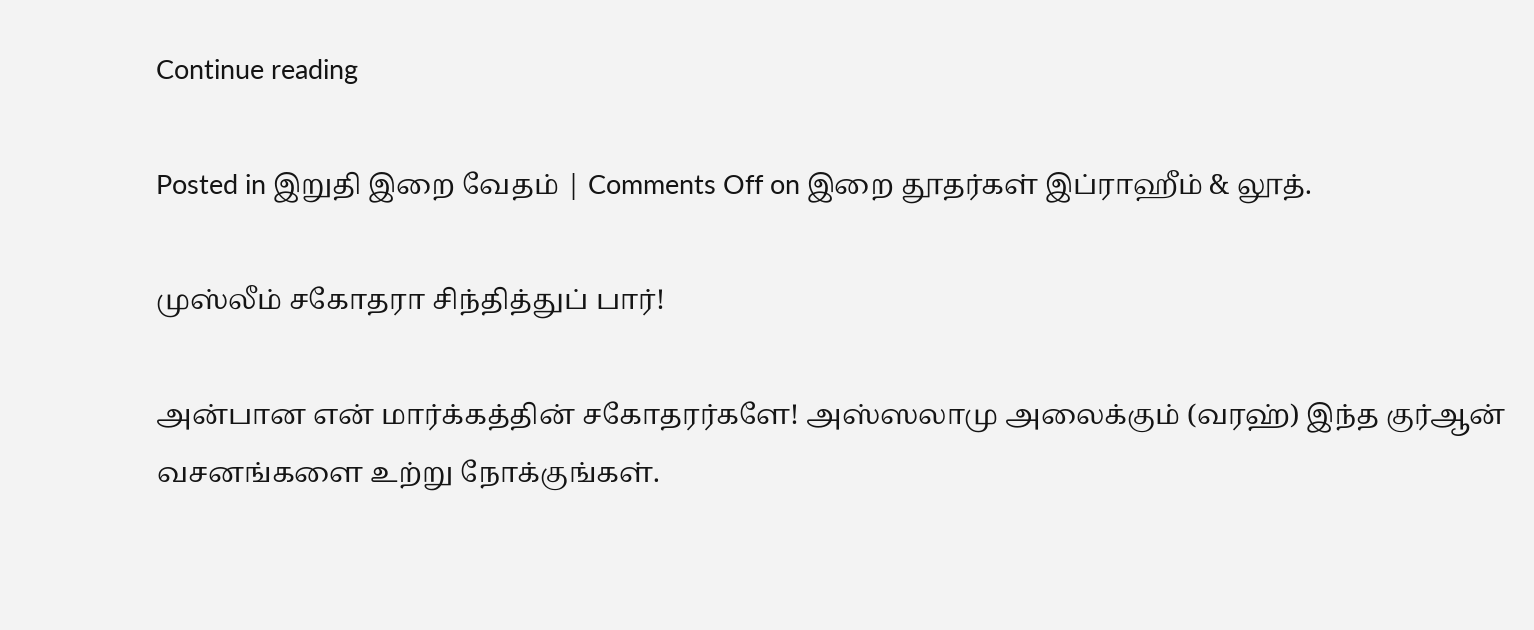Continue reading

Posted in இறுதி இறை வேதம் | Comments Off on இறை தூதர்கள் இப்ராஹீம் & லூத்.

முஸ்லீம் சகோதரா சிந்தித்துப் பார்!

அன்பான என் மார்க்கத்தின் சகோதரர்களே! அஸ்ஸலாமு அலைக்கும் (வரஹ்) இந்த குர்ஆன் வசனங்களை உற்று நோக்குங்கள்.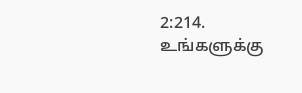2:214. உங்களுக்கு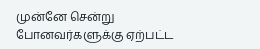முன்னே சென்று போனவர்களுக்கு ஏற்பட்ட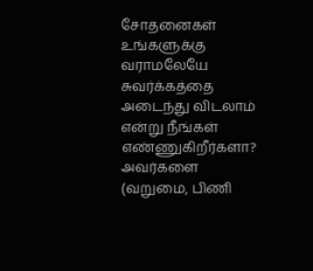சோதனைகள் உங்களுக்கு வராமலேயே சுவர்க்கத்தை அடைந்து விடலாம் என்று நீங்கள் எண்ணுகிறீர்களா? அவர்களை (வறுமை, பிணி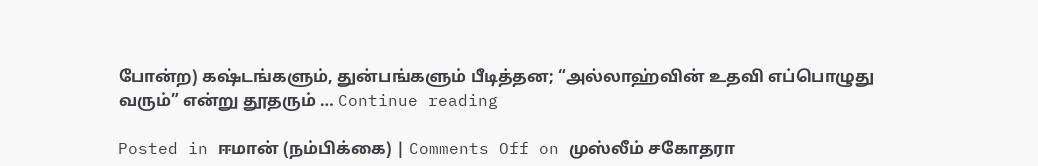போன்ற) கஷ்டங்களும், துன்பங்களும் பீடித்தன; “அல்லாஹ்வின் உதவி எப்பொழுது வரும்” என்று தூதரும் … Continue reading

Posted in ஈமான் (நம்பிக்கை) | Comments Off on முஸ்லீம் சகோதரா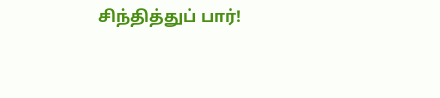சிந்தித்துப் பார்!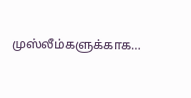முஸ்லீம்களுக்காக…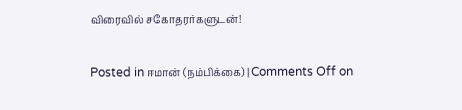விரைவில் சகோதரர்களுடன்!

Posted in ஈமான் (நம்பிக்கை) | Comments Off on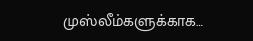முஸ்லீம்களுக்காக…